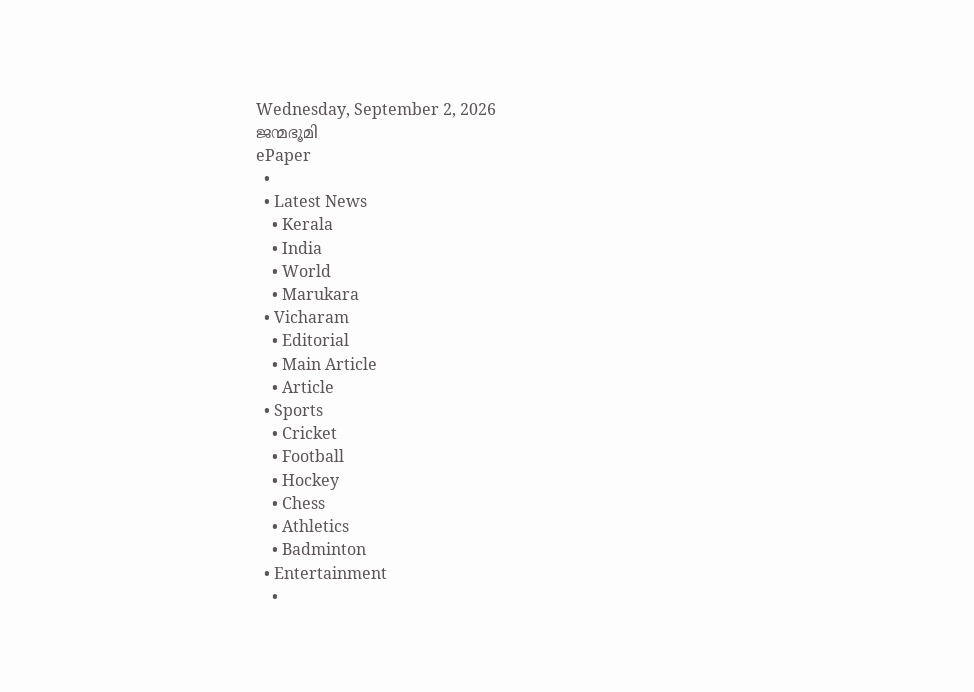Wednesday, September 2, 2026
ജന്മഭൂമി
ePaper
  •
  • Latest News
    • Kerala
    • India
    • World
    • Marukara
  • Vicharam
    • Editorial
    • Main Article
    • Article
  • Sports
    • Cricket
    • Football
    • Hockey
    • Chess
    • Athletics
    • Badminton
  • Entertainment
    •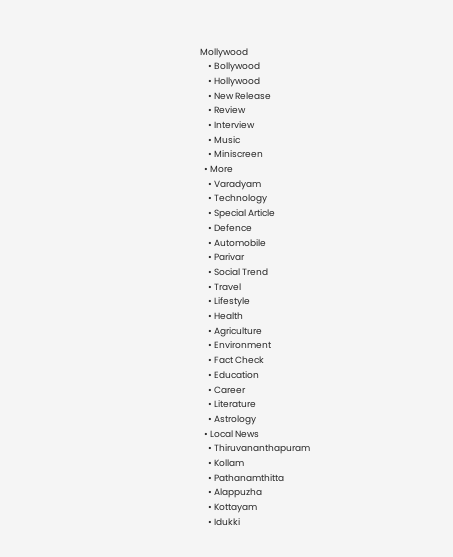Mollywood
    • Bollywood
    • Hollywood
    • New Release
    • Review
    • Interview
    • Music
    • Miniscreen
  • More
    • Varadyam
    • Technology
    • Special Article
    • Defence
    • Automobile
    • Parivar
    • Social Trend
    • Travel
    • Lifestyle
    • Health
    • Agriculture
    • Environment
    • Fact Check
    • Education
    • Career
    • Literature
    • Astrology
  • Local News
    • Thiruvananthapuram
    • Kollam
    • Pathanamthitta
    • Alappuzha
    • Kottayam
    • Idukki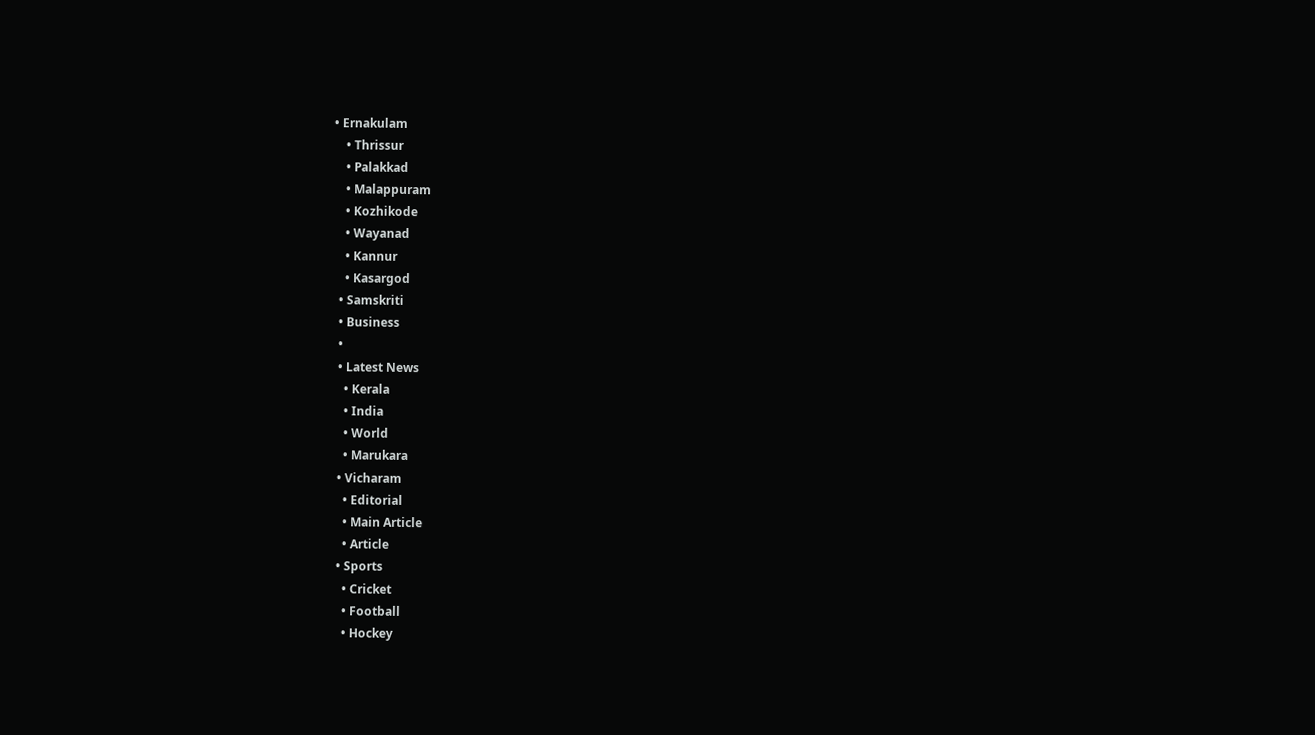• Ernakulam
    • Thrissur
    • Palakkad
    • Malappuram
    • Kozhikode
    • Wayanad
    • Kannur
    • Kasargod
  • Samskriti
  • Business
  •
  • Latest News
    • Kerala
    • India
    • World
    • Marukara
  • Vicharam
    • Editorial
    • Main Article
    • Article
  • Sports
    • Cricket
    • Football
    • Hockey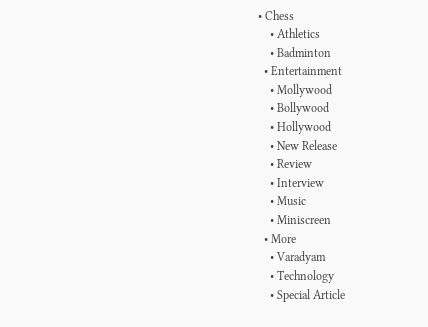• Chess
    • Athletics
    • Badminton
  • Entertainment
    • Mollywood
    • Bollywood
    • Hollywood
    • New Release
    • Review
    • Interview
    • Music
    • Miniscreen
  • More
    • Varadyam
    • Technology
    • Special Article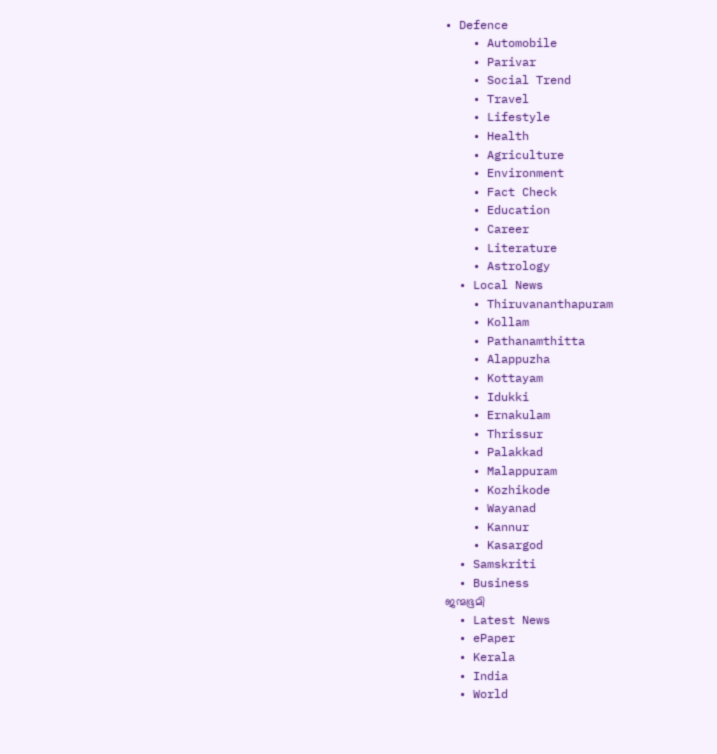• Defence
    • Automobile
    • Parivar
    • Social Trend
    • Travel
    • Lifestyle
    • Health
    • Agriculture
    • Environment
    • Fact Check
    • Education
    • Career
    • Literature
    • Astrology
  • Local News
    • Thiruvananthapuram
    • Kollam
    • Pathanamthitta
    • Alappuzha
    • Kottayam
    • Idukki
    • Ernakulam
    • Thrissur
    • Palakkad
    • Malappuram
    • Kozhikode
    • Wayanad
    • Kannur
    • Kasargod
  • Samskriti
  • Business
ജന്മഭൂമി
  • Latest News
  • ePaper
  • Kerala
  • India
  • World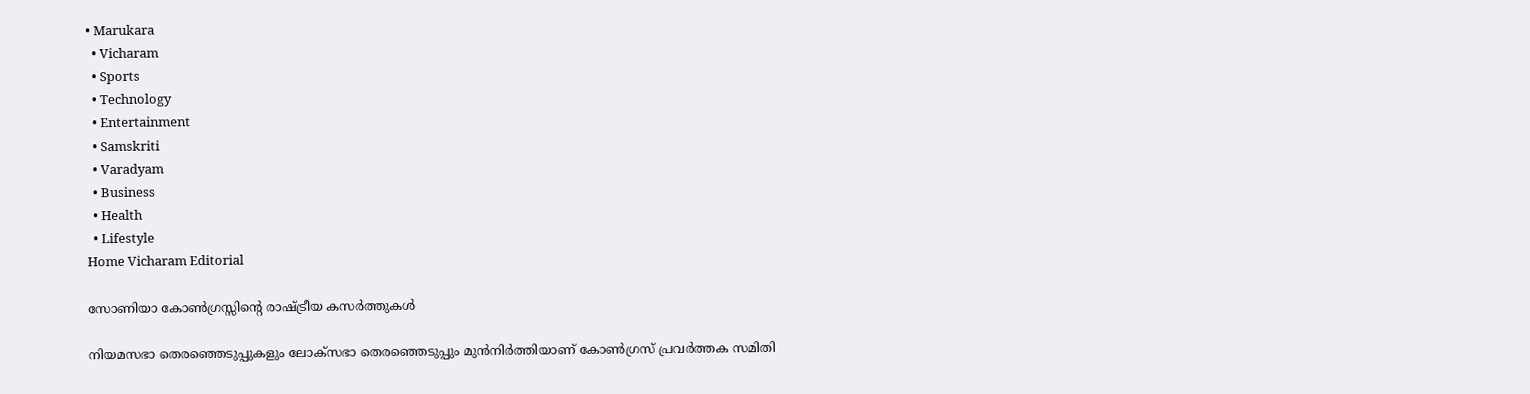• Marukara
  • Vicharam
  • Sports
  • Technology
  • Entertainment
  • Samskriti
  • Varadyam
  • Business
  • Health
  • Lifestyle
Home Vicharam Editorial

സോണിയാ കോണ്‍ഗ്രസ്സിന്റെ രാഷ്‌ട്രീയ കസര്‍ത്തുകള്‍

നിയമസഭാ തെരഞ്ഞെടുപ്പുകളും ലോക്‌സഭാ തെരഞ്ഞെടുപ്പും മുന്‍നിര്‍ത്തിയാണ് കോണ്‍ഗ്രസ് പ്രവര്‍ത്തക സമിതി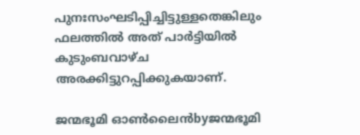പുനഃസംഘടിപ്പിച്ചിട്ടുള്ളതെങ്കിലും ഫലത്തില്‍ അത് പാര്‍ട്ടിയില്‍ കുടുംബവാഴ്ച അരക്കിട്ടുറപ്പിക്കുകയാണ്.

ജന്മഭൂമി ഓണ്‍ലൈന്‍byജന്മഭൂമി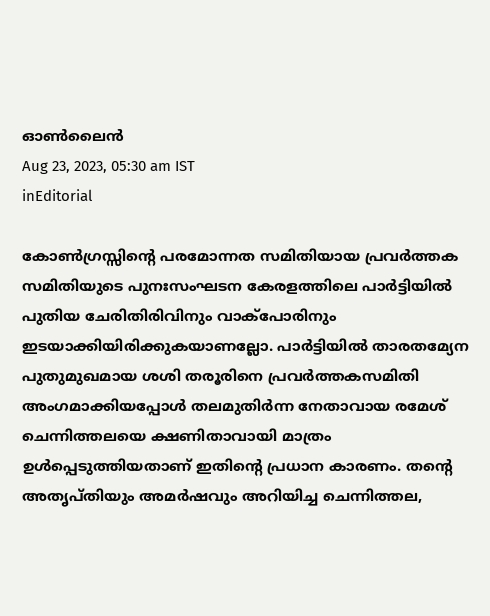ഓണ്‍ലൈന്‍
Aug 23, 2023, 05:30 am IST
inEditorial

കോണ്‍ഗ്രസ്സിന്റെ പരമോന്നത സമിതിയായ പ്രവര്‍ത്തക സമിതിയുടെ പുനഃസംഘടന കേരളത്തിലെ പാര്‍ട്ടിയില്‍ പുതിയ ചേരിതിരിവിനും വാക്‌പോരിനും ഇടയാക്കിയിരിക്കുകയാണല്ലോ. പാര്‍ട്ടിയില്‍ താരതമ്യേന പുതുമുഖമായ ശശി തരൂരിനെ പ്രവര്‍ത്തകസമിതി അംഗമാക്കിയപ്പോള്‍ തലമുതിര്‍ന്ന നേതാവായ രമേശ് ചെന്നിത്തലയെ ക്ഷണിതാവായി മാത്രം ഉള്‍പ്പെടുത്തിയതാണ് ഇതിന്റെ പ്രധാന കാരണം. തന്റെ അതൃപ്തിയും അമര്‍ഷവും അറിയിച്ച ചെന്നിത്തല,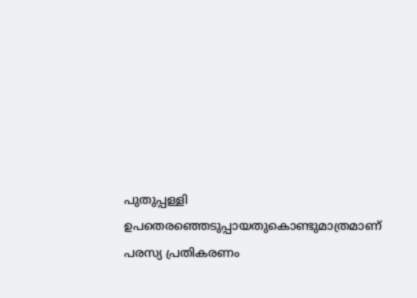പുതുപ്പള്ളി ഉപതെരഞ്ഞെടുപ്പായതുകൊണ്ടുമാത്രമാണ് പരസ്യ പ്രതികരണം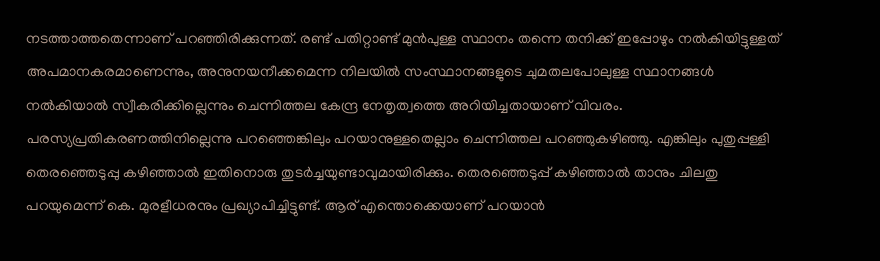നടത്താത്തതെന്നാണ് പറഞ്ഞിരിക്കുന്നത്. രണ്ട് പതിറ്റാണ്ട് മുന്‍പുള്ള സ്ഥാനം തന്നെ തനിക്ക് ഇപ്പോഴും നല്‍കിയിട്ടുള്ളത് അപമാനകരമാണെന്നും, അനുനയനീക്കമെന്ന നിലയില്‍ സംസ്ഥാനങ്ങളുടെ ചുമതലപോലുള്ള സ്ഥാനങ്ങള്‍ നല്‍കിയാല്‍ സ്വീകരിക്കില്ലെന്നും ചെന്നിത്തല കേന്ദ്ര നേതൃത്വത്തെ അറിയിച്ചതായാണ് വിവരം. പരസ്യപ്രതികരണത്തിനില്ലെന്നു പറഞ്ഞെങ്കിലും പറയാനുള്ളതെല്ലാം ചെന്നിത്തല പറഞ്ഞുകഴിഞ്ഞു. എങ്കിലും പുതുപ്പള്ളി തെരഞ്ഞെടുപ്പു കഴിഞ്ഞാല്‍ ഇതിനൊരു തുടര്‍ച്ചയുണ്ടാവുമായിരിക്കും. തെരഞ്ഞെടുപ്പ് കഴിഞ്ഞാല്‍ താനും ചിലതു പറയുമെന്ന് കെ. മുരളീധരനും പ്രഖ്യാപിച്ചിട്ടുണ്ട്. ആര് എന്തൊക്കെയാണ് പറയാന്‍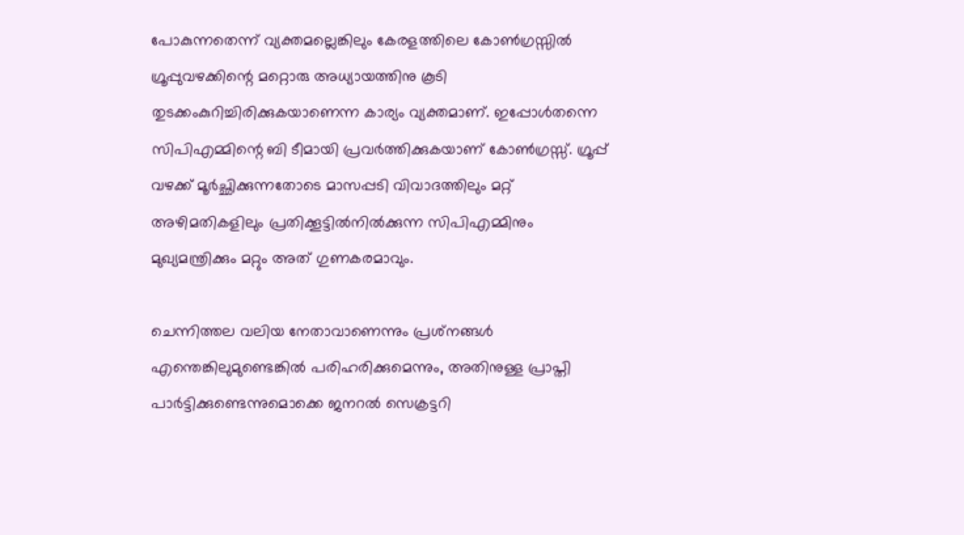പോകുന്നതെന്ന് വ്യക്തമല്ലെങ്കിലും കേരളത്തിലെ കോണ്‍ഗ്രസ്സില്‍ ഗ്രൂപ്പുവഴക്കിന്റെ മറ്റൊരു അധ്യായത്തിനു കൂടി തുടക്കംകുറിച്ചിരിക്കുകയാണെന്ന കാര്യം വ്യക്തമാണ്. ഇപ്പോള്‍തന്നെ സിപിഎമ്മിന്റെ ബി ടീമായി പ്രവര്‍ത്തിക്കുകയാണ് കോണ്‍ഗ്രസ്സ്. ഗ്രൂപ്പ് വഴക്ക് മൂര്‍ച്ഛിക്കുന്നതോടെ മാസപ്പടി വിവാദത്തിലും മറ്റ് അഴിമതികളിലും പ്രതിക്കൂട്ടില്‍നില്‍ക്കുന്ന സിപിഎമ്മിനും മുഖ്യമന്ത്രിക്കും മറ്റും അത് ഗുണകരമാവും.

ചെന്നിത്തല വലിയ നേതാവാണെന്നും പ്രശ്‌നങ്ങള്‍ എന്തെങ്കിലുമുണ്ടെങ്കില്‍ പരിഹരിക്കുമെന്നും, അതിനുള്ള പ്രാപ്തി പാര്‍ട്ടിക്കുണ്ടെന്നുമൊക്കെ ജനറല്‍ സെക്രട്ടറി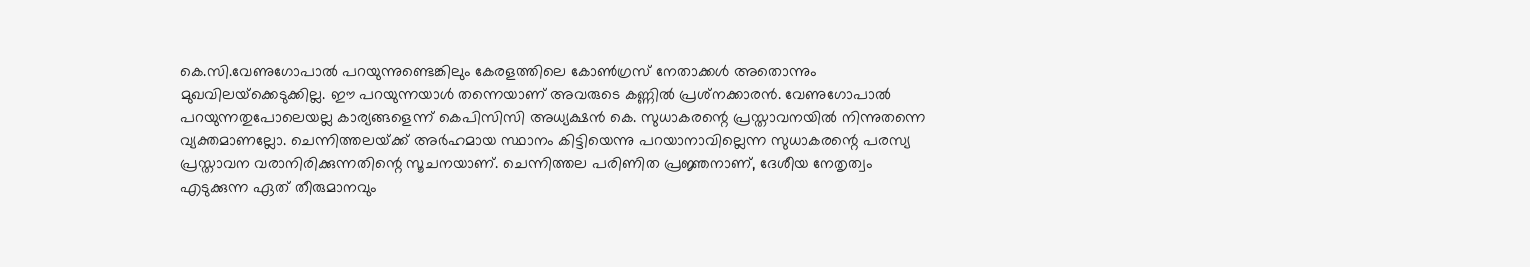കെ.സി.വേണുഗോപാല്‍ പറയുന്നുണ്ടെങ്കിലും കേരളത്തിലെ കോണ്‍ഗ്രസ് നേതാക്കള്‍ അതൊന്നും മുഖവിലയ്‌ക്കെടുക്കില്ല. ഈ പറയുന്നയാള്‍ തന്നെയാണ് അവരുടെ കണ്ണില്‍ പ്രശ്‌നക്കാരന്‍. വേണുഗോപാല്‍ പറയുന്നതുപോലെയല്ല കാര്യങ്ങളെന്ന് കെപിസിസി അധ്യക്ഷന്‍ കെ. സുധാകരന്റെ പ്രസ്താവനയില്‍ നിന്നുതന്നെ വ്യക്തമാണല്ലോ. ചെന്നിത്തലയ്‌ക്ക് അര്‍ഹമായ സ്ഥാനം കിട്ടിയെന്നു പറയാനാവില്ലെന്ന സുധാകരന്റെ പരസ്യ പ്രസ്താവന വരാനിരിക്കുന്നതിന്റെ സൂചനയാണ്. ചെന്നിത്തല പരിണിത പ്രജ്ഞനാണ്, ദേശീയ നേതൃത്വം എടുക്കുന്ന ഏത് തീരുമാനവും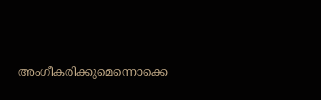അംഗീകരിക്കുമെന്നൊക്കെ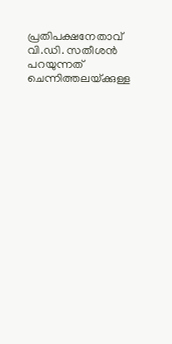പ്രതിപക്ഷനേതാവ് വി.ഡി. സതീശന്‍ പറയുന്നത് ചെന്നിത്തലയ്‌ക്കുള്ള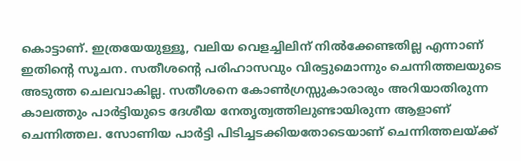കൊട്ടാണ്. ഇത്രയേയുള്ളൂ, വലിയ വെളച്ചിലിന് നില്‍ക്കേണ്ടതില്ല എന്നാണ് ഇതിന്റെ സൂചന. സതീശന്റെ പരിഹാസവും വിരട്ടുമൊന്നും ചെന്നിത്തലയുടെ അടുത്ത ചെലവാകില്ല. സതീശനെ കോണ്‍ഗ്രസ്സുകാരാരും അറിയാതിരുന്ന കാലത്തും പാര്‍ട്ടിയുടെ ദേശീയ നേതൃത്വത്തിലുണ്ടായിരുന്ന ആളാണ് ചെന്നിത്തല. സോണിയ പാര്‍ട്ടി പിടിച്ചടക്കിയതോടെയാണ് ചെന്നിത്തലയ്‌ക്ക്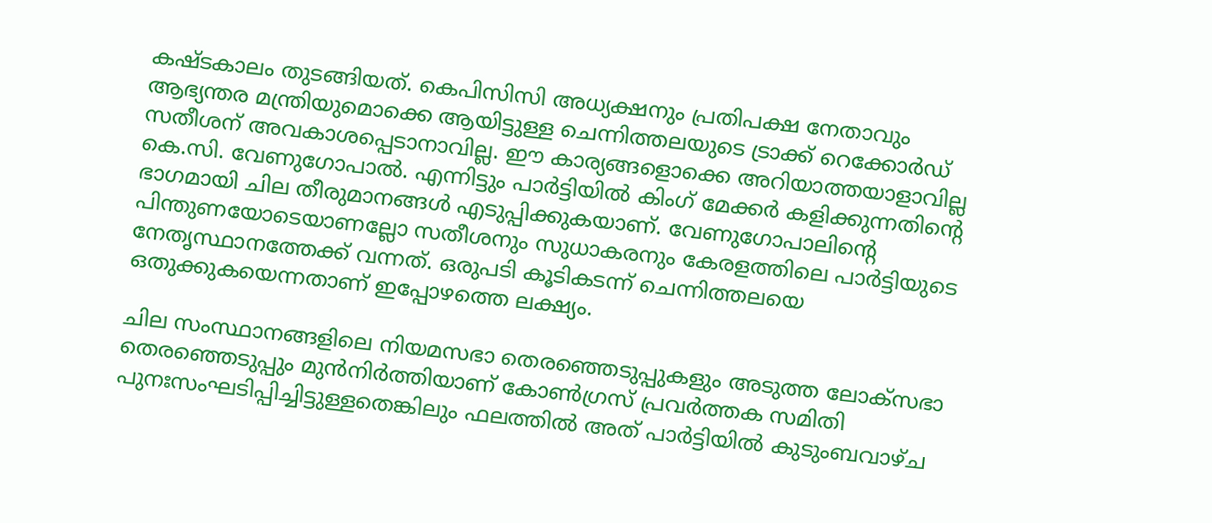കഷ്ടകാലം തുടങ്ങിയത്. കെപിസിസി അധ്യക്ഷനും പ്രതിപക്ഷ നേതാവും ആഭ്യന്തര മന്ത്രിയുമൊക്കെ ആയിട്ടുള്ള ചെന്നിത്തലയുടെ ട്രാക്ക് റെക്കോര്‍ഡ് സതീശന് അവകാശപ്പെടാനാവില്ല. ഈ കാര്യങ്ങളൊക്കെ അറിയാത്തയാളാവില്ല കെ.സി. വേണുഗോപാല്‍. എന്നിട്ടും പാര്‍ട്ടിയില്‍ കിംഗ് മേക്കര്‍ കളിക്കുന്നതിന്റെ ഭാഗമായി ചില തീരുമാനങ്ങള്‍ എടുപ്പിക്കുകയാണ്. വേണുഗോപാലിന്റെ പിന്തുണയോടെയാണല്ലോ സതീശനും സുധാകരനും കേരളത്തിലെ പാര്‍ട്ടിയുടെ നേതൃസ്ഥാനത്തേക്ക് വന്നത്. ഒരുപടി കൂടികടന്ന് ചെന്നിത്തലയെ ഒതുക്കുകയെന്നതാണ് ഇപ്പോഴത്തെ ലക്ഷ്യം.

ചില സംസ്ഥാനങ്ങളിലെ നിയമസഭാ തെരഞ്ഞെടുപ്പുകളും അടുത്ത ലോക്‌സഭാ തെരഞ്ഞെടുപ്പും മുന്‍നിര്‍ത്തിയാണ് കോണ്‍ഗ്രസ് പ്രവര്‍ത്തക സമിതി പുനഃസംഘടിപ്പിച്ചിട്ടുള്ളതെങ്കിലും ഫലത്തില്‍ അത് പാര്‍ട്ടിയില്‍ കുടുംബവാഴ്ച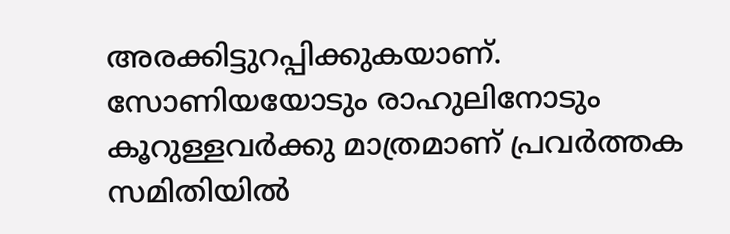അരക്കിട്ടുറപ്പിക്കുകയാണ്. സോണിയയോടും രാഹുലിനോടും കൂറുള്ളവര്‍ക്കു മാത്രമാണ് പ്രവര്‍ത്തക സമിതിയില്‍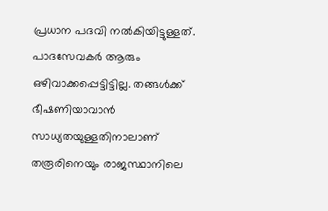പ്രധാന പദവി നല്‍കിയിട്ടുള്ളത്. പാദസേവകര്‍ ആരും ഒഴിവാക്കപ്പെട്ടിട്ടില്ല. തങ്ങള്‍ക്ക് ഭീഷണിയാവാന്‍ സാധ്യതയുള്ളതിനാലാണ് തരൂരിനെയും രാജസ്ഥാനിലെ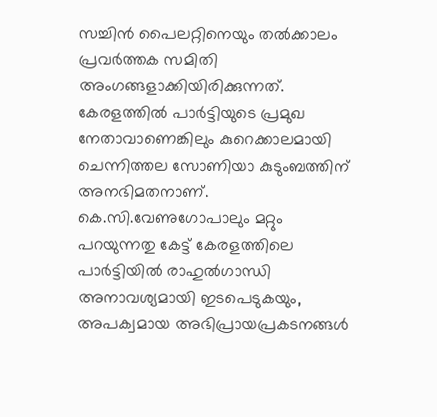സച്ചിന്‍ പൈലറ്റിനെയും തല്‍ക്കാലം പ്രവര്‍ത്തക സമിതി അംഗങ്ങളാക്കിയിരിക്കുന്നത്. കേരളത്തില്‍ പാര്‍ട്ടിയുടെ പ്രമുഖ നേതാവാണെങ്കിലും കുറെക്കാലമായി ചെന്നിത്തല സോണിയാ കുടുംബത്തിന് അനഭിമതനാണ്. കെ.സി.വേണുഗോപാലും മറ്റും പറയുന്നതു കേട്ട് കേരളത്തിലെ പാര്‍ട്ടിയില്‍ രാഹുല്‍ഗാന്ധി അനാവശ്യമായി ഇടപെടുകയും, അപക്വമായ അഭിപ്രായപ്രകടനങ്ങള്‍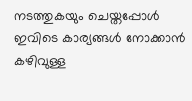നടത്തുകയും ചെയ്തപ്പോള്‍ ഇവിടെ കാര്യങ്ങള്‍ നോക്കാന്‍ കഴിവുള്ള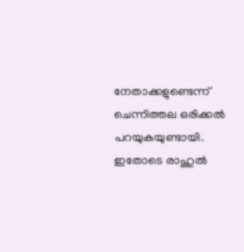നേതാക്കളുണ്ടെന്ന് ചെന്നിത്തല ഒരിക്കല്‍ പറയുകയുണ്ടായി. ഇതോടെ രാഹുല്‍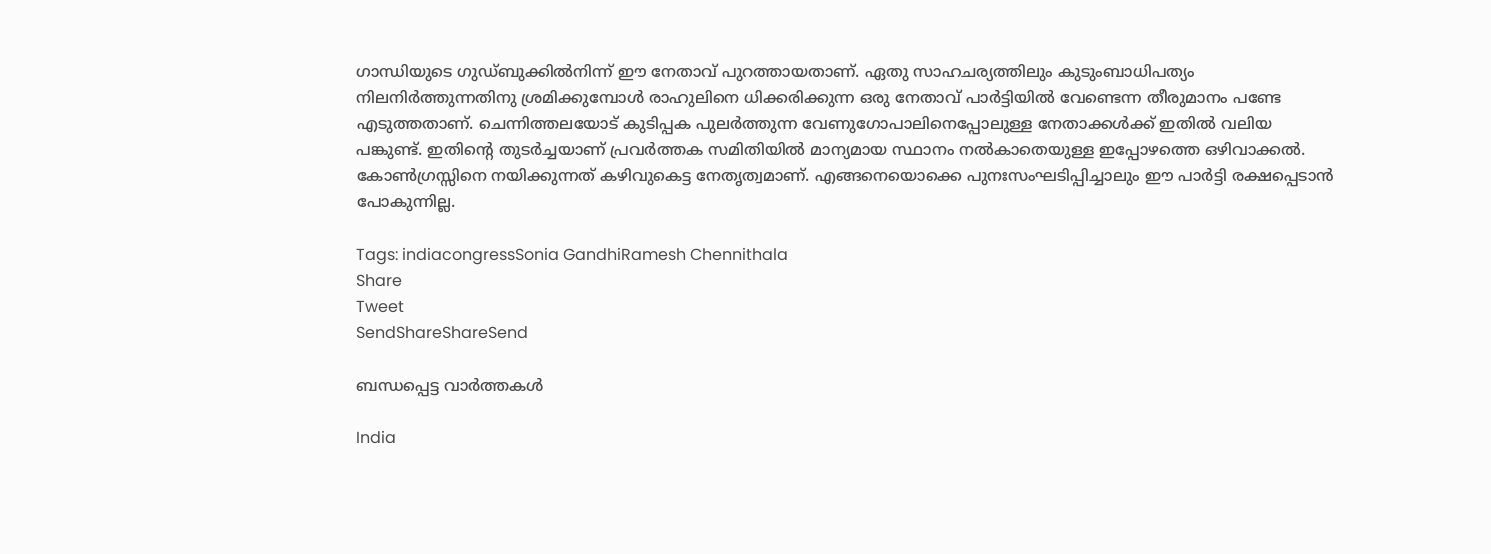ഗാന്ധിയുടെ ഗുഡ്ബുക്കില്‍നിന്ന് ഈ നേതാവ് പുറത്തായതാണ്. ഏതു സാഹചര്യത്തിലും കുടുംബാധിപത്യം നിലനിര്‍ത്തുന്നതിനു ശ്രമിക്കുമ്പോള്‍ രാഹുലിനെ ധിക്കരിക്കുന്ന ഒരു നേതാവ് പാര്‍ട്ടിയില്‍ വേണ്ടെന്ന തീരുമാനം പണ്ടേ എടുത്തതാണ്. ചെന്നിത്തലയോട് കുടിപ്പക പുലര്‍ത്തുന്ന വേണുഗോപാലിനെപ്പോലുള്ള നേതാക്കള്‍ക്ക് ഇതില്‍ വലിയ പങ്കുണ്ട്. ഇതിന്റെ തുടര്‍ച്ചയാണ് പ്രവര്‍ത്തക സമിതിയില്‍ മാന്യമായ സ്ഥാനം നല്‍കാതെയുള്ള ഇപ്പോഴത്തെ ഒഴിവാക്കല്‍. കോണ്‍ഗ്രസ്സിനെ നയിക്കുന്നത് കഴിവുകെട്ട നേതൃത്വമാണ്. എങ്ങനെയൊക്കെ പുനഃസംഘടിപ്പിച്ചാലും ഈ പാര്‍ട്ടി രക്ഷപ്പെടാന്‍ പോകുന്നില്ല.

Tags: indiacongressSonia GandhiRamesh Chennithala
Share
Tweet
SendShareShareSend

ബന്ധപ്പെട്ട വാര്‍ത്തകള്‍

India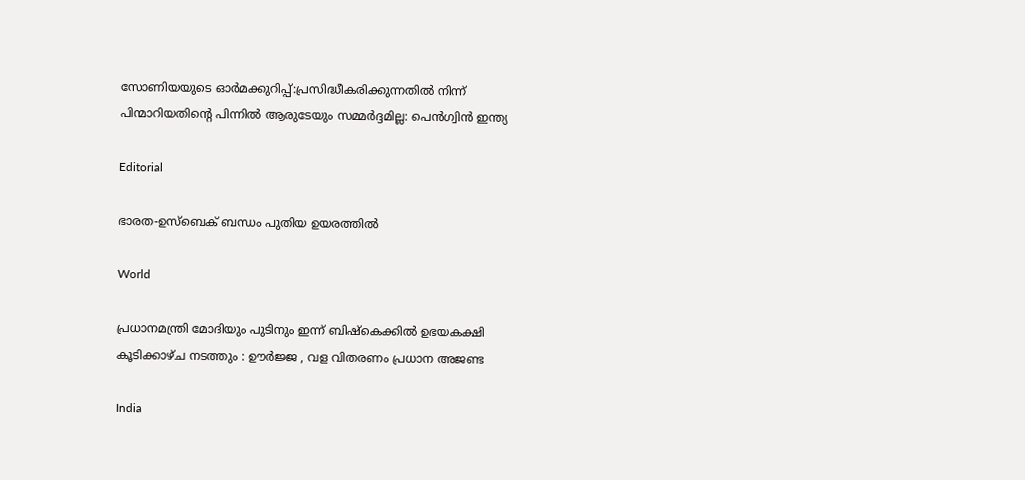സോണിയയുടെ ഓർമക്കുറിപ്പ്:പ്രസിദ്ധീകരിക്കുന്നതിൽ നിന്ന് പിന്മാറിയതിന്റെ പിന്നിൽ ആരുടേയും സമ്മർദ്ദമില്ല: പെൻഗ്വിൻ ഇന്ത്യ

Editorial

ഭാരത-ഉസ്‌ബെക് ബന്ധം പുതിയ ഉയരത്തില്‍

World

പ്രധാനമന്ത്രി മോദിയും പുടിനും ഇന്ന് ബിഷ്കെക്കിൽ ഉഭയകക്ഷി കൂടിക്കാഴ്ച നടത്തും : ഊർജ്ജ , വള വിതരണം പ്രധാന അജണ്ട

India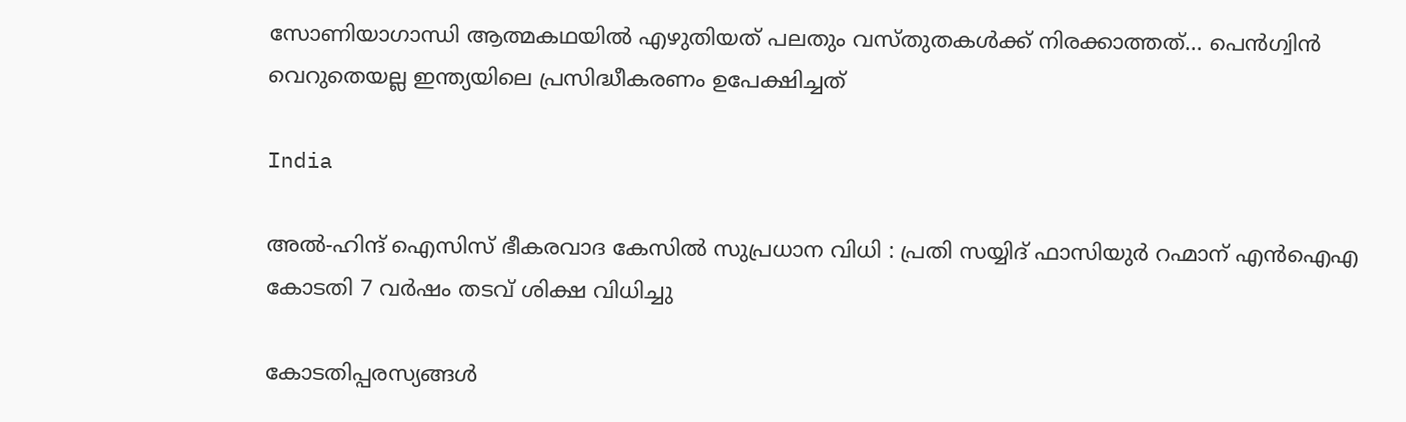സോണിയാഗാന്ധി ആത്മകഥയില്‍ എഴുതിയത് പലതും വസ്തുതകള്‍ക്ക് നിരക്കാത്തത്… പെന്‍ഗ്വിന്‍ വെറുതെയല്ല ഇന്ത്യയിലെ പ്രസിദ്ധീകരണം ഉപേക്ഷിച്ചത്

India

അൽ-ഹിന്ദ് ഐസിസ് ഭീകരവാദ കേസിൽ സുപ്രധാന വിധി : പ്രതി സയ്യിദ് ഫാസിയുർ റഹ്മാന് എൻഐഎ കോടതി 7 വർഷം തടവ് ശിക്ഷ വിധിച്ചു

കോടതിപ്പരസ്യങ്ങള്‍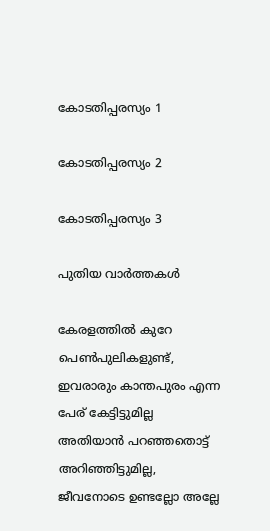കോടതിപ്പരസ്യം 1

കോടതിപ്പരസ്യം 2

കോടതിപ്പരസ്യം 3

പുതിയ വാര്‍ത്തകള്‍

കേരളത്തില്‍ കുറേ പെണ്‍പുലികളുണ്ട്, ഇവരാരും കാന്തപുരം എന്ന പേര് കേട്ടിട്ടുമില്ല അതിയാന്‍ പറഞ്ഞതൊട്ട് അറിഞ്ഞിട്ടുമില്ല, ജീവനോടെ ഉണ്ടല്ലോ അല്ലേ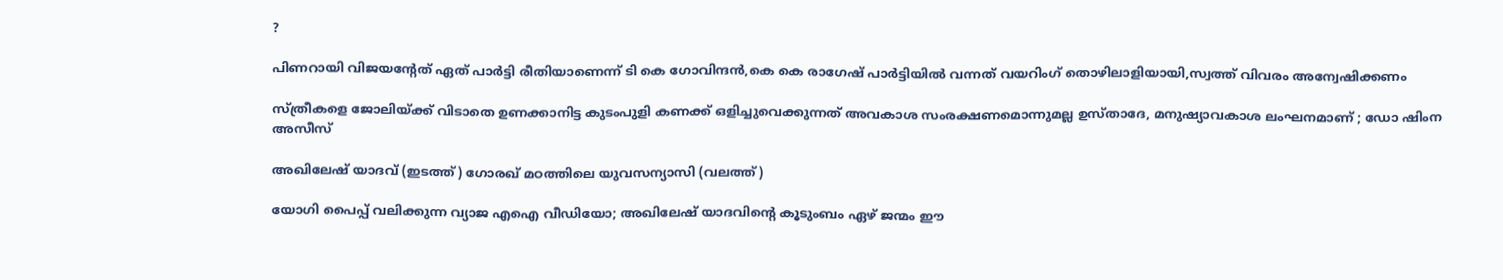?

പിണറായി വിജയന്റേത് ഏത് പാര്‍ട്ടി രീതിയാണെന്ന് ടി കെ ഗോവിന്ദന്‍,കെ കെ രാഗേഷ് പാര്‍ട്ടിയില്‍ വന്നത് വയറിംഗ് തൊഴിലാളിയായി,സ്വത്ത് വിവരം അന്വേഷിക്കണം

സ്ത്രീകളെ ജോലിയ്‌ക്ക് വിടാതെ ഉണക്കാനിട്ട കുടംപുളി കണക്ക് ഒളിച്ചുവെക്കുന്നത് അവകാശ സംരക്ഷണമൊന്നുമല്ല ഉസ്താദേ, മനുഷ്യാവകാശ ലംഘനമാണ് ; ഡോ ഷിംന അസീസ്

അഖിലേഷ് യാദവ് (ഇടത്ത്) ഗോരഖ് മഠത്തിലെ യുവസന്യാസി (വലത്ത്)

യോഗി പൈപ്പ് വലിക്കുന്ന വ്യാജ എഐ വീഡിയോ; അഖിലേഷ് യാദവിന്റെ കൂടുംബം ഏഴ് ജന്മം ഈ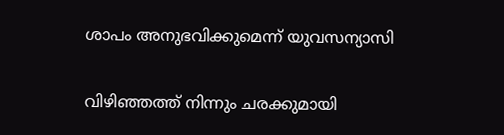ശാപം അനുഭവിക്കുമെന്ന് യുവസന്യാസി

വിഴിഞ്ഞത്ത് നിന്നും ചരക്കുമായി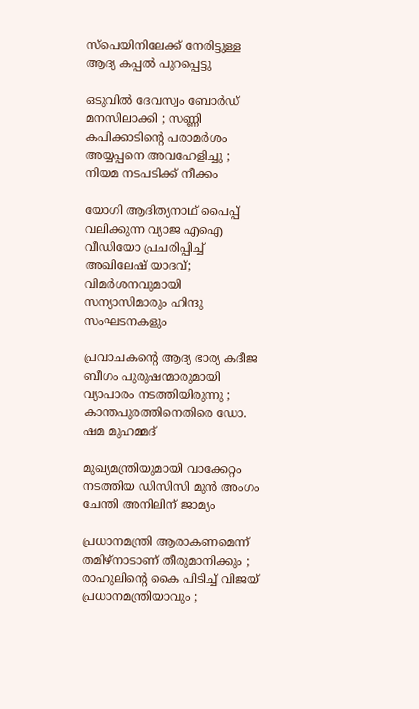സ്‌പെയിനിലേക്ക് നേരിട്ടുള്ള ആദ്യ കപ്പല്‍ പുറപ്പെട്ടു

ഒടുവിൽ ദേവസ്വം ബോർഡ് മനസിലാക്കി ; സണ്ണി കപിക്കാടിന്റെ പരാമർശം അയ്യപ്പനെ അവഹേളിച്ചു ; നിയമ നടപടിക്ക് നീക്കം

യോഗി ആദിത്യനാഥ് പൈപ്പ് വലിക്കുന്ന വ്യാജ എഐ വീഡിയോ പ്രചരിപ്പിച്ച് അഖിലേഷ് യാദവ്; വിമര്‍ശനവുമായി സന്യാസിമാരും ഹിന്ദു സംഘടനകളും

പ്രവാചകന്റെ ആദ്യ ഭാര്യ കദീജ ബീഗം പുരുഷന്മാരുമായി വ്യാപാരം നടത്തിയിരുന്നു ; കാന്തപുരത്തിനെതിരെ ഡോ. ഷമ മുഹമ്മദ്

മുഖ്യമന്ത്രിയുമായി വാക്കേറ്റം നടത്തിയ ഡിസിസി മുന്‍ അംഗം ചേന്തി അനിലിന് ജാമ്യം

പ്രധാനമന്ത്രി ആരാകണമെന്ന് തമിഴ്നാടാണ് തീരുമാനിക്കും ; രാഹുലിന്റെ കൈ പിടിച്ച് വിജയ് പ്രധാനമന്ത്രിയാവും ;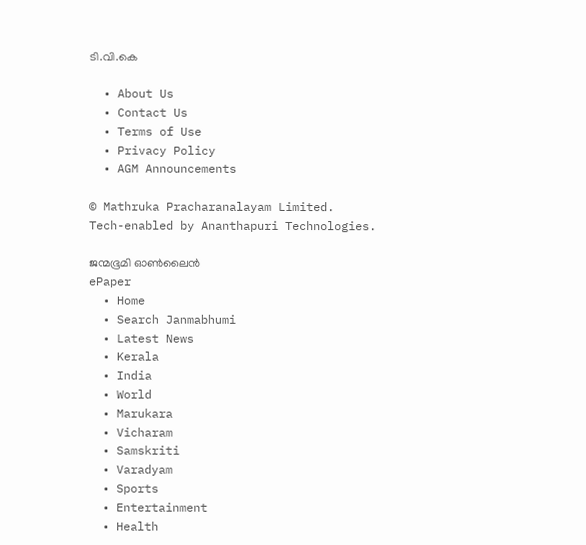ടി.വി.കെ

  • About Us
  • Contact Us
  • Terms of Use
  • Privacy Policy
  • AGM Announcements

© Mathruka Pracharanalayam Limited.
Tech-enabled by Ananthapuri Technologies.

ജന്മഭൂമി ഓണ്‍ലൈന്‍
ePaper
  • Home
  • Search Janmabhumi
  • Latest News
  • Kerala
  • India
  • World
  • Marukara
  • Vicharam
  • Samskriti
  • Varadyam
  • Sports
  • Entertainment
  • Health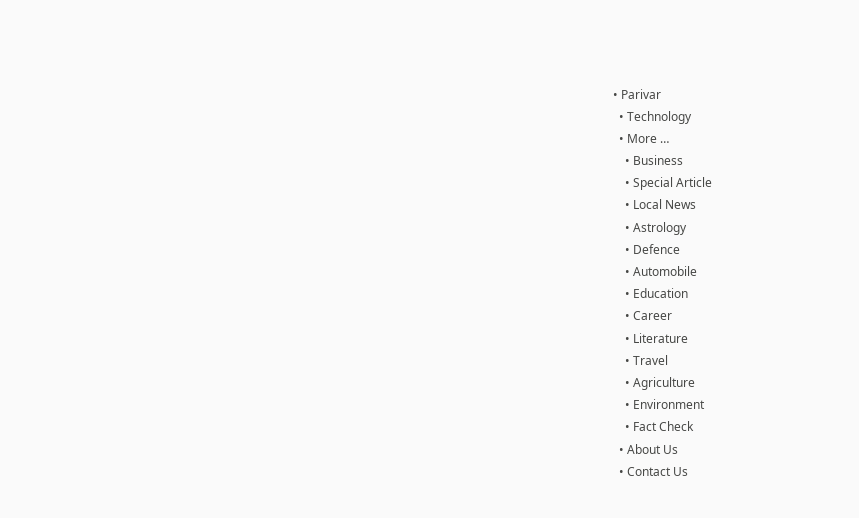• Parivar
  • Technology
  • More …
    • Business
    • Special Article
    • Local News
    • Astrology
    • Defence
    • Automobile
    • Education
    • Career
    • Literature
    • Travel
    • Agriculture
    • Environment
    • Fact Check
  • About Us
  • Contact Us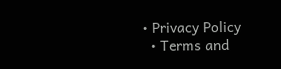• Privacy Policy
  • Terms and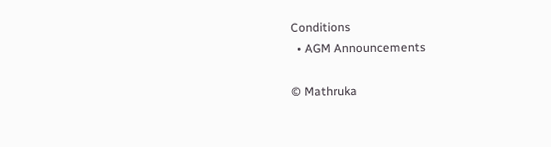Conditions
  • AGM Announcements

© Mathruka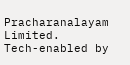Pracharanalayam Limited.
Tech-enabled by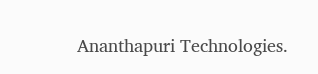Ananthapuri Technologies.